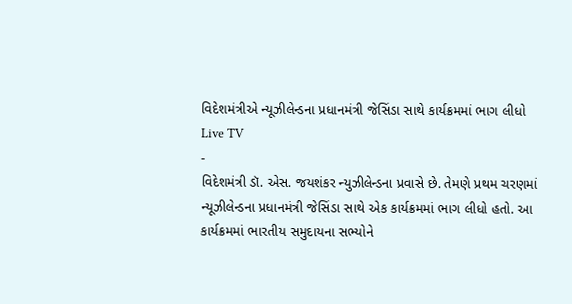વિદેશમંત્રીએ ન્યૂઝીલેન્ડના પ્રધાનમંત્રી જેસિંડા સાથે કાર્યક્રમમાં ભાગ લીધો
Live TV
-
વિદેશમંત્રી ડૉ. એસ. જયશંકર ન્યુઝીલેન્ડના પ્રવાસે છે. તેમણે પ્રથમ ચરણમાં ન્યૂઝીલેન્ડના પ્રધાનમંત્રી જેસિંડા સાથે એક કાર્યક્રમમાં ભાગ લીધો હતો. આ કાર્યક્રમમાં ભારતીય સમુદાયના સભ્યોને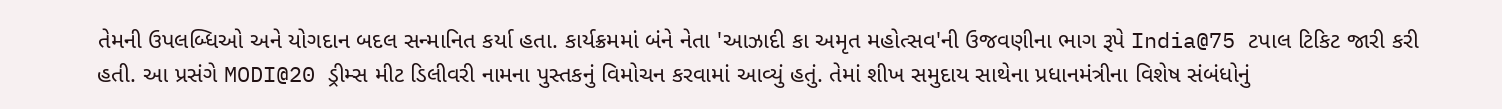તેમની ઉપલબ્ધિઓ અને યોગદાન બદલ સન્માનિત કર્યા હતા. કાર્યક્રમમાં બંને નેતા 'આઝાદી કા અમૃત મહોત્સવ'ની ઉજવણીના ભાગ રૂપે India@75 ટપાલ ટિકિટ જારી કરી હતી. આ પ્રસંગે MODI@20 ડ્રીમ્સ મીટ ડિલીવરી નામના પુસ્તકનું વિમોચન કરવામાં આવ્યું હતું. તેમાં શીખ સમુદાય સાથેના પ્રધાનમંત્રીના વિશેષ સંબંધોનું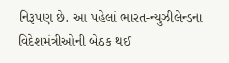નિરૂપણ છે. આ પહેલાં ભારત-ન્યુઝીલેન્ડના વિદેશમંત્રીઓની બેઠક થઈ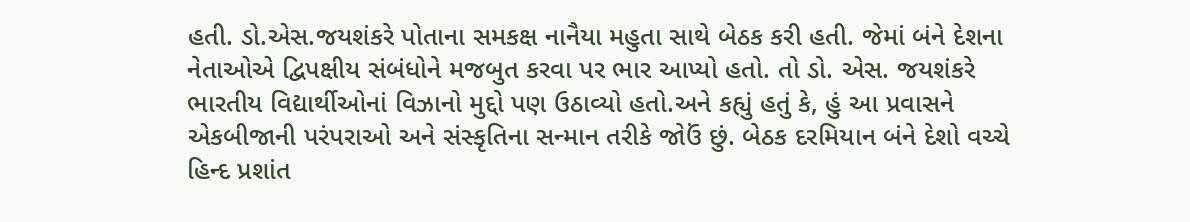હતી. ડો.એસ.જયશંકરે પોતાના સમકક્ષ નાનૈયા મહુતા સાથે બેઠક કરી હતી. જેમાં બંને દેશના નેતાઓએ દ્વિપક્ષીય સંબંધોને મજબુત કરવા પર ભાર આપ્યો હતો. તો ડો. એસ. જયશંકરે ભારતીય વિદ્યાર્થીઓનાં વિઝાનો મુદ્દો પણ ઉઠાવ્યો હતો.અને કહ્યું હતું કે, હું આ પ્રવાસને એકબીજાની પરંપરાઓ અને સંસ્કૃતિના સન્માન તરીકે જોઉં છું. બેઠક દરમિયાન બંને દેશો વચ્ચે હિન્દ પ્રશાંત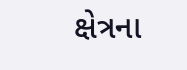ક્ષેત્રના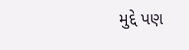મુદ્દે પણ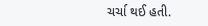ચર્ચા થઈ હતી.